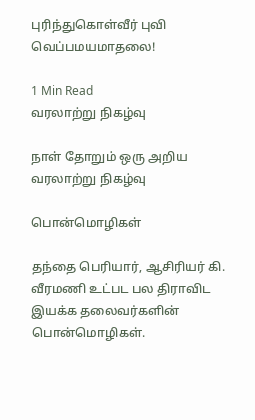புரிந்துகொள்வீர் புவி வெப்பமயமாதலை!

1 Min Read
வரலாற்று நிகழ்வு

நாள் தோறும் ஒரு அறிய வரலாற்று நிகழ்வு

பொன்மொழிகள்

தந்தை பெரியார், ஆசிரியர் கி. வீரமணி உட்பட பல திராவிட இயக்க தலைவர்களின் பொன்மொழிகள்.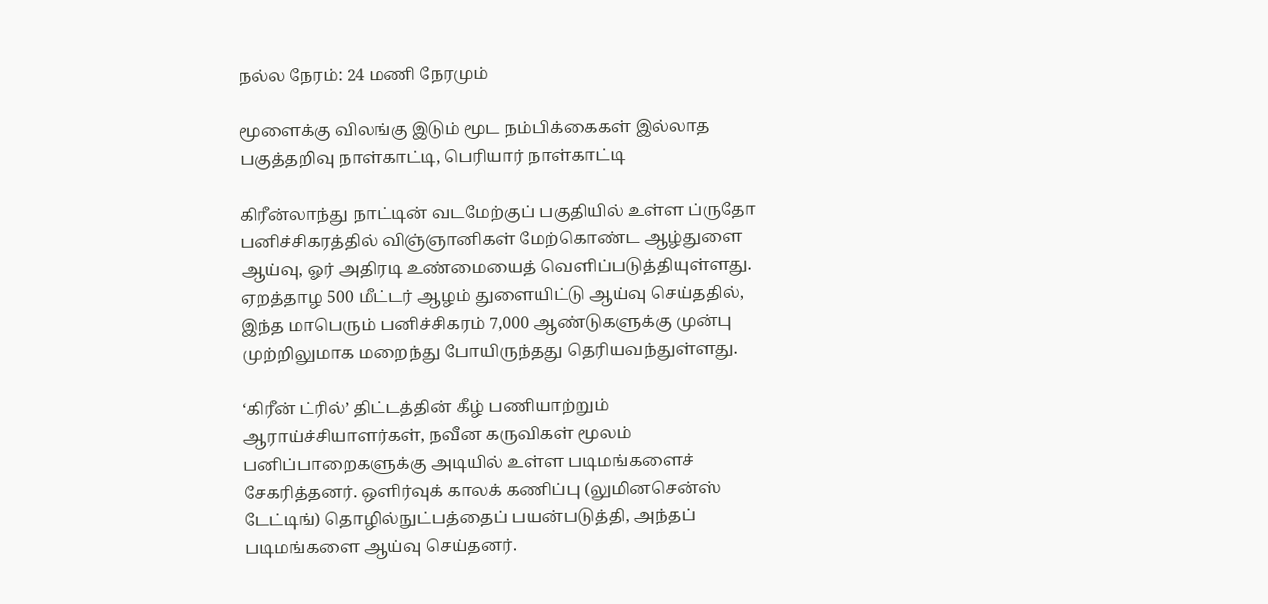நல்ல நேரம்: 24 மணி நேரமும்

மூளைக்கு விலங்கு இடும் மூட நம்பிக்கைகள் இல்லாத பகுத்தறிவு நாள்காட்டி, பெரியார் நாள்காட்டி

கிரீன்லாந்து நாட்டின் வடமேற்குப் பகுதியில் உள்ள ப்ருதோ பனிச்சிகரத்தில் விஞ்ஞானிகள் மேற்கொண்ட ஆழ்துளை ஆய்வு, ஓர் அதிரடி உண்மையைத் வெளிப்படுத்தியுள்ளது. ஏறத்தாழ 500 மீட்டர் ஆழம் துளையிட்டு ஆய்வு செய்ததில், இந்த மாபெரும் பனிச்சிகரம் 7,000 ஆண்டுகளுக்கு முன்பு முற்றிலுமாக மறைந்து போயிருந்தது தெரியவந்துள்ளது.

‘கிரீன் ட்ரில்’ திட்டத்தின் கீழ் பணியாற்றும் ஆராய்ச்சியாளர்கள், நவீன கருவிகள் மூலம் பனிப்பாறைகளுக்கு அடியில் உள்ள படிமங்களைச் சேகரித்தனர். ஒளிர்வுக் காலக் கணிப்பு (லுமினசென்ஸ் டேட்டிங்) தொழில்நுட்பத்தைப் பயன்படுத்தி, அந்தப் படிமங்களை ஆய்வு செய்தனர்.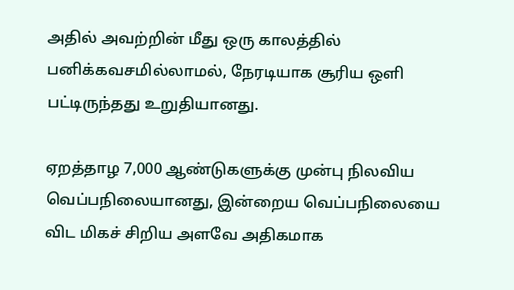அதில் அவற்றின் மீது ஒரு காலத்தில் பனிக்கவசமில்லாமல், நேரடியாக சூரிய ஒளி பட்டிருந்தது உறுதியானது.

ஏறத்தாழ 7,000 ஆண்டுகளுக்கு முன்பு நிலவிய வெப்பநிலையானது, இன்றைய வெப்பநிலையை விட மிகச் சிறிய அளவே அதிகமாக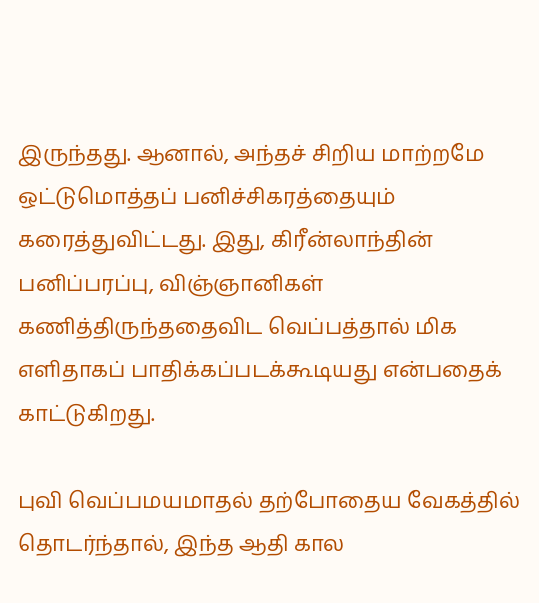இருந்தது. ஆனால், அந்தச் சிறிய மாற்றமே ஒட்டுமொத்தப் பனிச்சிகரத்தையும் கரைத்துவிட்டது. இது, கிரீன்லாந்தின் பனிப்பரப்பு, விஞ்ஞானிகள் கணித்திருந்ததைவிட வெப்பத்தால் மிக எளிதாகப் பாதிக்கப்படக்கூடியது என்பதைக் காட்டுகிறது.

புவி வெப்பமயமாதல் தற்போதைய வேகத்தில் தொடர்ந்தால், இந்த ஆதி கால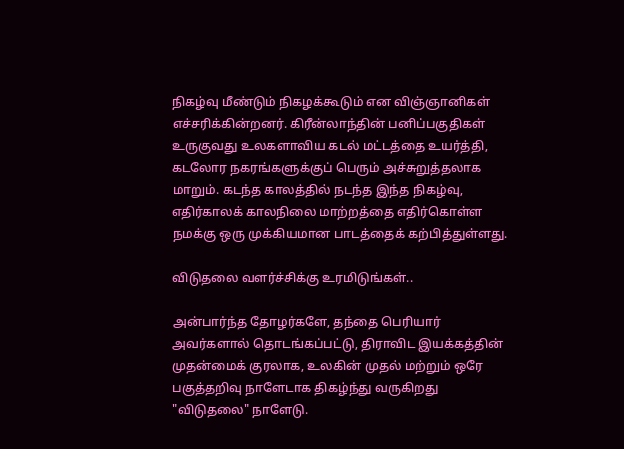நிகழ்வு மீண்டும் நிகழக்கூடும் என விஞ்ஞானிகள் எச்சரிக்கின்றனர். கிரீன்லாந்தின் பனிப்பகுதிகள் உருகுவது உலகளாவிய கடல் மட்டத்தை உயர்த்தி, கடலோர நகரங்களுக்குப் பெரும் அச்சுறுத்தலாக மாறும். கடந்த காலத்தில் நடந்த இந்த நிகழ்வு, எதிர்காலக் காலநிலை மாற்றத்தை எதிர்கொள்ள நமக்கு ஒரு முக்கியமான பாடத்தைக் கற்பித்துள்ளது.

விடுதலை வளர்ச்சிக்கு உரமிடுங்கள்..

அன்பார்ந்த தோழர்களே, தந்தை பெரியார் அவர்களால் தொடங்கப்பட்டு, திராவிட இயக்கத்தின் முதன்மைக் குரலாக, உலகின் முதல் மற்றும் ஒரே பகுத்தறிவு நாளேடாக திகழ்ந்து வருகிறது "விடுதலை" நாளேடு.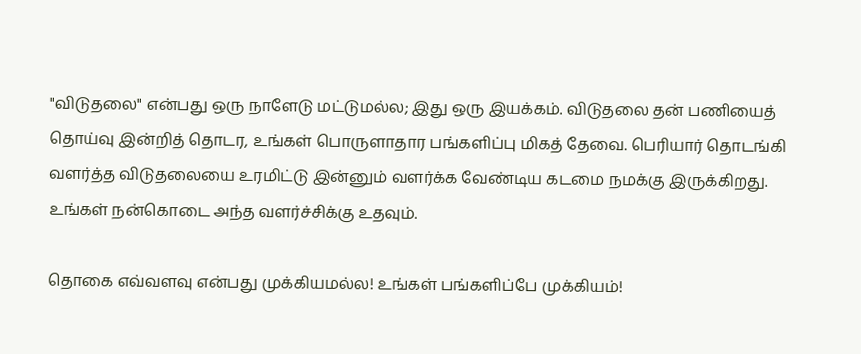"விடுதலை" என்பது ஒரு நாளேடு மட்டுமல்ல; இது ஒரு இயக்கம். விடுதலை தன் பணியைத் தொய்வு இன்றித் தொடர, உங்கள் பொருளாதார பங்களிப்பு மிகத் தேவை. பெரியார் தொடங்கி வளர்த்த விடுதலையை உரமிட்டு இன்னும் வளர்க்க வேண்டிய கடமை நமக்கு இருக்கிறது. உங்கள் நன்கொடை அந்த வளர்ச்சிக்கு உதவும்.

தொகை எவ்வளவு என்பது முக்கியமல்ல! உங்கள் பங்களிப்பே முக்கியம்!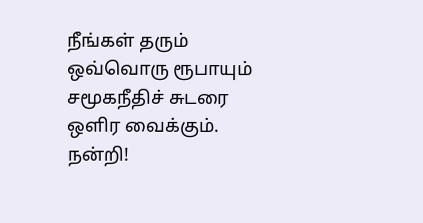நீங்கள் தரும் ஒவ்வொரு ரூபாயும் சமூகநீதிச் சுடரை ஒளிர வைக்கும். நன்றி!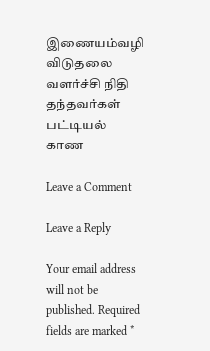இணையம்வழி விடுதலை வளர்ச்சி நிதி தந்தவர்கள் பட்டியல் காண

Leave a Comment

Leave a Reply

Your email address will not be published. Required fields are marked *